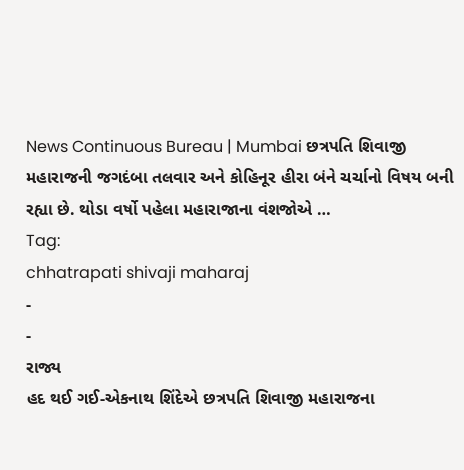News Continuous Bureau | Mumbai છત્રપતિ શિવાજી મહારાજની જગદંબા તલવાર અને કોહિનૂર હીરા બંને ચર્ચાનો વિષય બની રહ્યા છે. થોડા વર્ષો પહેલા મહારાજાના વંશજોએ …
Tag:
chhatrapati shivaji maharaj
-
-
રાજ્ય
હદ થઈ ગઈ-એકનાથ શિંદેએ છત્રપતિ શિવાજી મહારાજના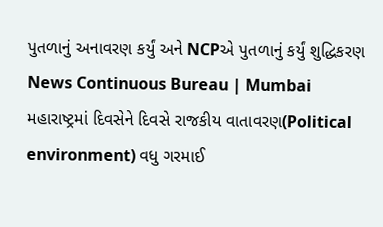પુતળાનું અનાવરણ કર્યું અને NCPએ પુતળાનું કર્યું શુદ્ધિકરણ
News Continuous Bureau | Mumbai મહારાષ્ટ્રમાં દિવસેને દિવસે રાજકીય વાતાવરણ(Political environment) વધુ ગરમાઈ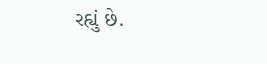રહ્યું છે.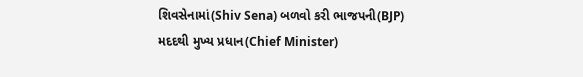શિવસેનામાં(Shiv Sena) બળવો કરી ભાજપની(BJP) મદદથી મુખ્ય પ્રધાન(Chief Minister)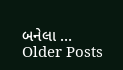બનેલા …
Older Posts